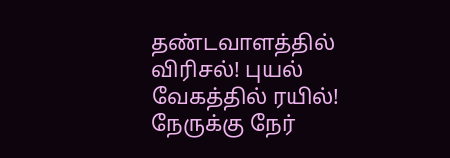தண்டவாளத்தில் விரிசல்! புயல் வேகத்தில் ரயில்! நேருக்கு நேர்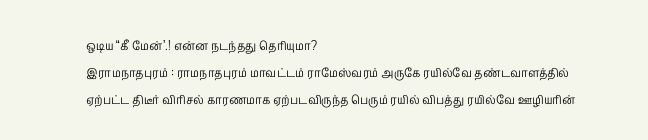ஒடிய “கீ மேன்’.! என்ன நடந்தது தெரியுமா?
இராமநாதபுரம் : ராமநாதபுரம் மாவட்டம் ராமேஸ்வரம் அருகே ரயில்வே தண்டவாளத்தில் ஏற்பட்ட திடீர் விரிசல் காரணமாக ஏற்படவிருந்த பெரும் ரயில் விபத்து ரயில்வே ஊழியரின்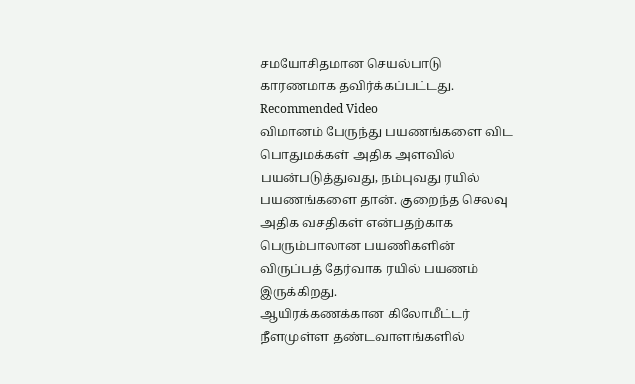சமயோசிதமான செயல்பாடு காரணமாக தவிர்க்கப்பட்டது.
Recommended Video
விமானம் பேருந்து பயணங்களை விட பொதுமக்கள் அதிக அளவில் பயன்படுத்துவது, நம்புவது ரயில் பயணங்களை தான். குறைந்த செலவு அதிக வசதிகள் என்பதற்காக பெரும்பாலான பயணிகளின் விருப்பத் தேர்வாக ரயில் பயணம் இருக்கிறது.
ஆயிரக்கணக்கான கிலோமீட்டர் நீளமுள்ள தண்டவாளங்களில்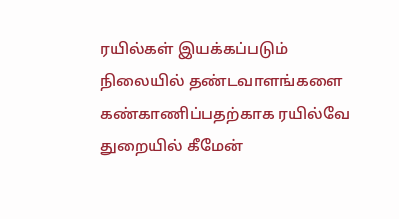ரயில்கள் இயக்கப்படும் நிலையில் தண்டவாளங்களை கண்காணிப்பதற்காக ரயில்வே துறையில் கீமேன்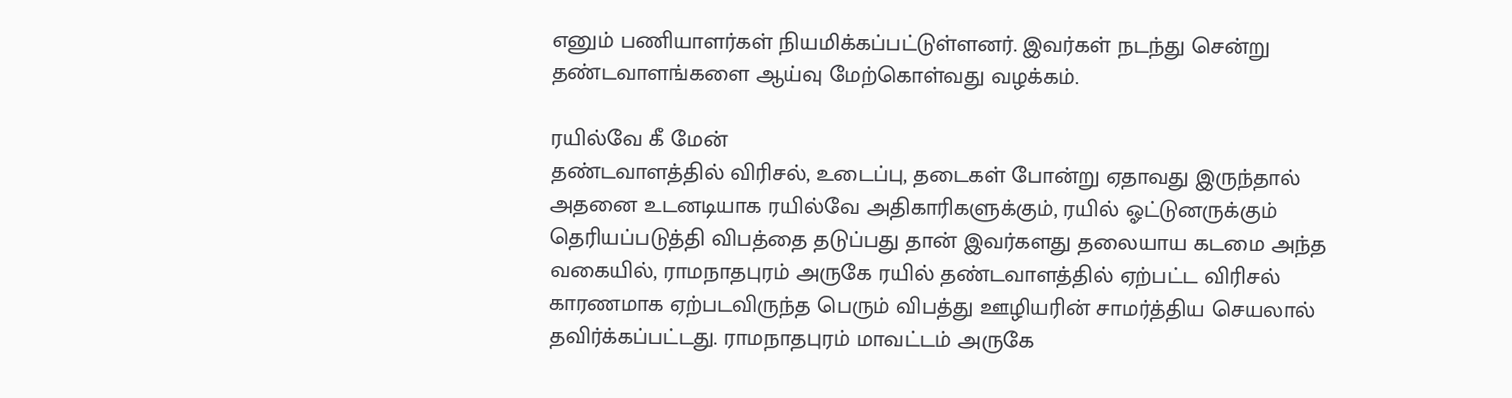எனும் பணியாளர்கள் நியமிக்கப்பட்டுள்ளனர். இவர்கள் நடந்து சென்று தண்டவாளங்களை ஆய்வு மேற்கொள்வது வழக்கம்.

ரயில்வே கீ மேன்
தண்டவாளத்தில் விரிசல், உடைப்பு, தடைகள் போன்று ஏதாவது இருந்தால் அதனை உடனடியாக ரயில்வே அதிகாரிகளுக்கும், ரயில் ஓட்டுனருக்கும் தெரியப்படுத்தி விபத்தை தடுப்பது தான் இவர்களது தலையாய கடமை அந்த வகையில், ராமநாதபுரம் அருகே ரயில் தண்டவாளத்தில் ஏற்பட்ட விரிசல் காரணமாக ஏற்படவிருந்த பெரும் விபத்து ஊழியரின் சாமர்த்திய செயலால் தவிர்க்கப்பட்டது. ராமநாதபுரம் மாவட்டம் அருகே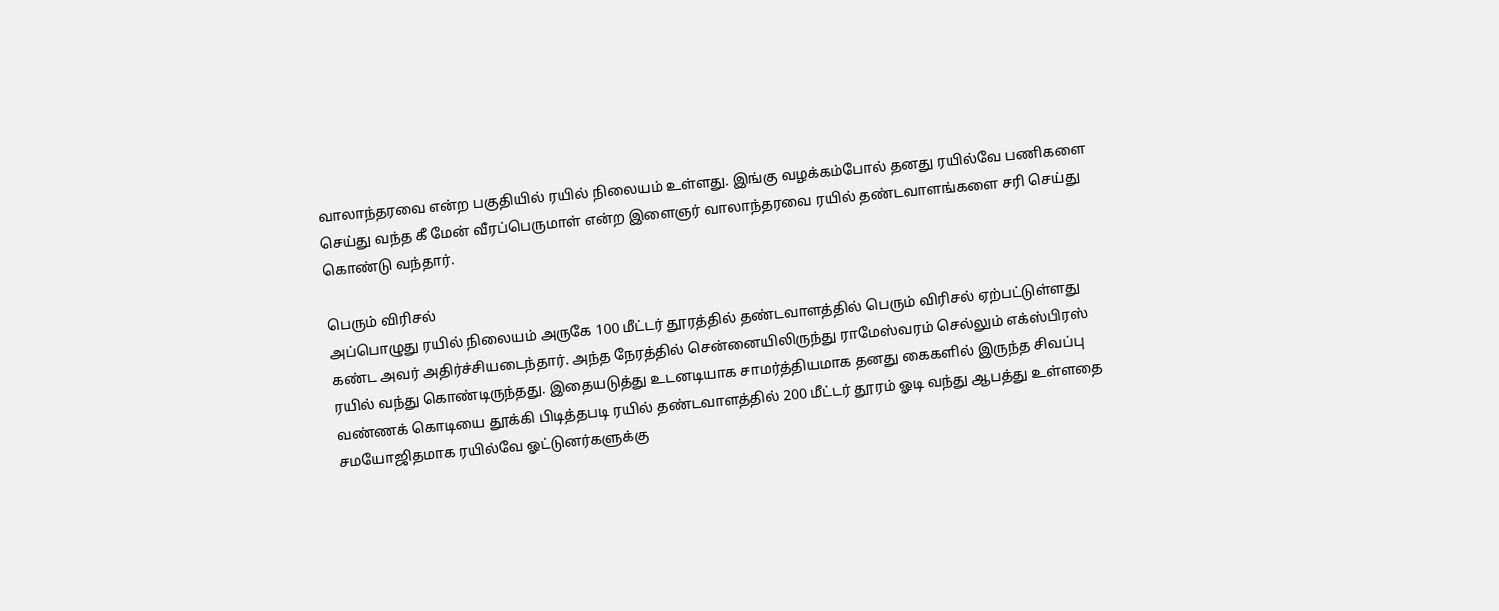வாலாந்தரவை என்ற பகுதியில் ரயில் நிலையம் உள்ளது. இங்கு வழக்கம்போல் தனது ரயில்வே பணிகளை செய்து வந்த கீ மேன் வீரப்பெருமாள் என்ற இளைஞர் வாலாந்தரவை ரயில் தண்டவாளங்களை சரி செய்து கொண்டு வந்தார்.

பெரும் விரிசல்
அப்பொழுது ரயில் நிலையம் அருகே 100 மீட்டர் தூரத்தில் தண்டவாளத்தில் பெரும் விரிசல் ஏற்பட்டுள்ளது கண்ட அவர் அதிர்ச்சியடைந்தார். அந்த நேரத்தில் சென்னையிலிருந்து ராமேஸ்வரம் செல்லும் எக்ஸ்பிரஸ் ரயில் வந்து கொண்டிருந்தது. இதையடுத்து உடனடியாக சாமர்த்தியமாக தனது கைகளில் இருந்த சிவப்பு வண்ணக் கொடியை தூக்கி பிடித்தபடி ரயில் தண்டவாளத்தில் 200 மீட்டர் தூரம் ஓடி வந்து ஆபத்து உள்ளதை சமயோஜிதமாக ரயில்வே ஓட்டுனர்களுக்கு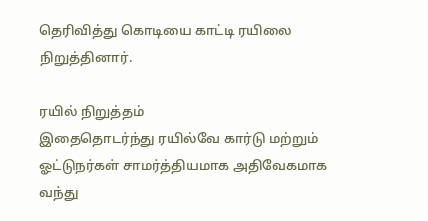தெரிவித்து கொடியை காட்டி ரயிலை நிறுத்தினார்.

ரயில் நிறுத்தம்
இதைதொடர்ந்து ரயில்வே கார்டு மற்றும் ஓட்டுநர்கள் சாமர்த்தியமாக அதிவேகமாக வந்து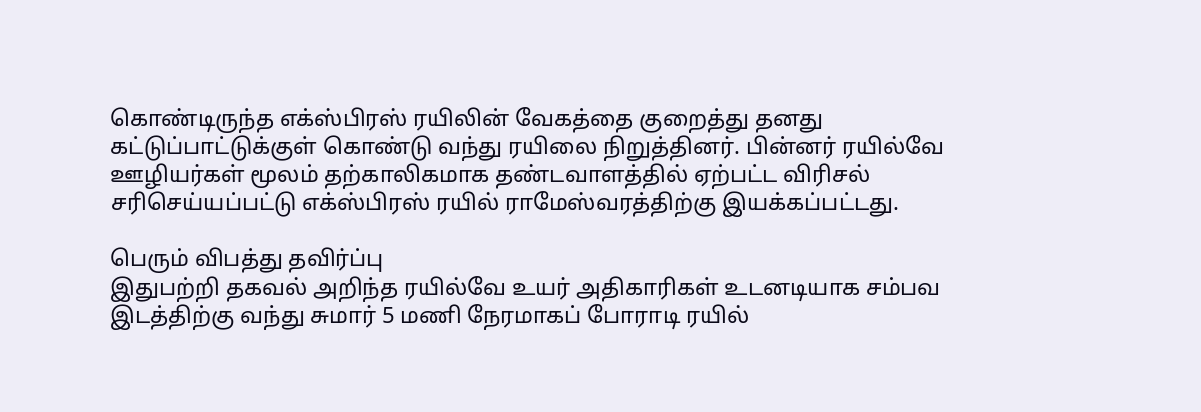கொண்டிருந்த எக்ஸ்பிரஸ் ரயிலின் வேகத்தை குறைத்து தனது கட்டுப்பாட்டுக்குள் கொண்டு வந்து ரயிலை நிறுத்தினர். பின்னர் ரயில்வே ஊழியர்கள் மூலம் தற்காலிகமாக தண்டவாளத்தில் ஏற்பட்ட விரிசல் சரிசெய்யப்பட்டு எக்ஸ்பிரஸ் ரயில் ராமேஸ்வரத்திற்கு இயக்கப்பட்டது.

பெரும் விபத்து தவிர்ப்பு
இதுபற்றி தகவல் அறிந்த ரயில்வே உயர் அதிகாரிகள் உடனடியாக சம்பவ இடத்திற்கு வந்து சுமார் 5 மணி நேரமாகப் போராடி ரயில்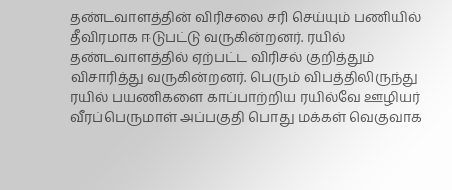தண்டவாளத்தின் விரிசலை சரி செய்யும் பணியில் தீவிரமாக ஈடுபட்டு வருகின்றனர். ரயில் தண்டவாளத்தில் ஏற்பட்ட விரிசல் குறித்தும் விசாரித்து வருகின்றனர். பெரும் விபத்திலிருந்து ரயில் பயணிகளை காப்பாற்றிய ரயில்வே ஊழியர் வீரப்பெருமாள் அப்பகுதி பொது மக்கள் வெகுவாக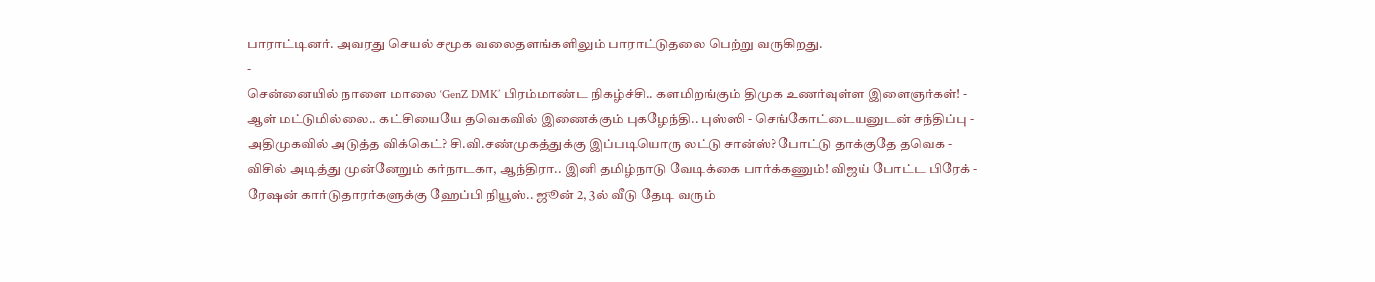பாராட்டினர். அவரது செயல் சமூக வலைதளங்களிலும் பாராட்டுதலை பெற்று வருகிறது.
-
சென்னையில் நாளை மாலை ‘GenZ DMK’ பிரம்மாண்ட நிகழ்ச்சி.. களமிறங்கும் திமுக உணர்வுள்ள இளைஞர்கள்! -
ஆள் மட்டுமில்லை.. கட்சியையே தவெகவில் இணைக்கும் புகழேந்தி.. புஸ்ஸி - செங்கோட்டையனுடன் சந்திப்பு -
அதிமுகவில் அடுத்த விக்கெட்? சி.வி.சண்முகத்துக்கு இப்படியொரு லட்டு சான்ஸ்? போட்டு தாக்குதே தவெக -
விசில் அடித்து முன்னேறும் கர்நாடகா, ஆந்திரா.. இனி தமிழ்நாடு வேடிக்கை பார்க்கணும்! விஜய் போட்ட பிரேக் -
ரேஷன் கார்டுதாரர்களுக்கு ஹேப்பி நியூஸ்.. ஜூன் 2, 3ல் வீடு தேடி வரும்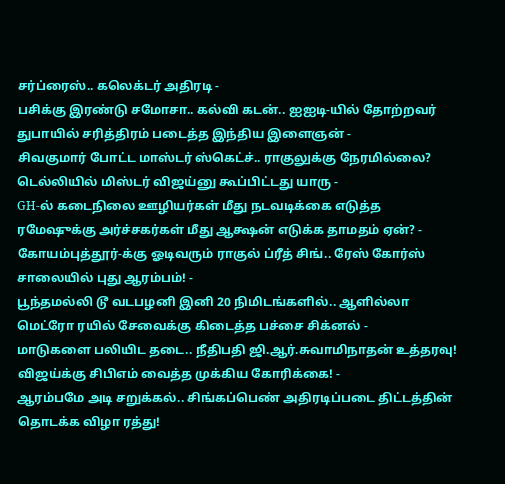சர்ப்ரைஸ்.. கலெக்டர் அதிரடி -
பசிக்கு இரண்டு சமோசா.. கல்வி கடன்.. ஐஐடி-யில் தோற்றவர் துபாயில் சரித்திரம் படைத்த இந்திய இளைஞன் -
சிவகுமார் போட்ட மாஸ்டர் ஸ்கெட்ச்.. ராகுலுக்கு நேரமில்லை? டெல்லியில் மிஸ்டர் விஜய்னு கூப்பிட்டது யாரு -
GH-ல் கடைநிலை ஊழியர்கள் மீது நடவடிக்கை எடுத்த ரமேஷுக்கு அர்ச்சகர்கள் மீது ஆக்ஷன் எடுக்க தாமதம் ஏன்? -
கோயம்புத்தூர்-க்கு ஓடிவரும் ராகுல் ப்ரீத் சிங்.. ரேஸ் கோர்ஸ் சாலையில் புது ஆரம்பம்! -
பூந்தமல்லி டூ வடபழனி இனி 20 நிமிடங்களில்.. ஆளில்லா மெட்ரோ ரயில் சேவைக்கு கிடைத்த பச்சை சிக்னல் -
மாடுகளை பலியிட தடை.. நீதிபதி ஜி.ஆர்.சுவாமிநாதன் உத்தரவு! விஜய்க்கு சிபிஎம் வைத்த முக்கிய கோரிக்கை! -
ஆரம்பமே அடி சறுக்கல்.. சிங்கப்பெண் அதிரடிப்படை திட்டத்தின் தொடக்க விழா ரத்து!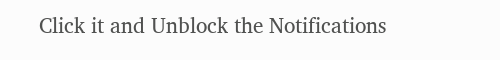Click it and Unblock the Notifications